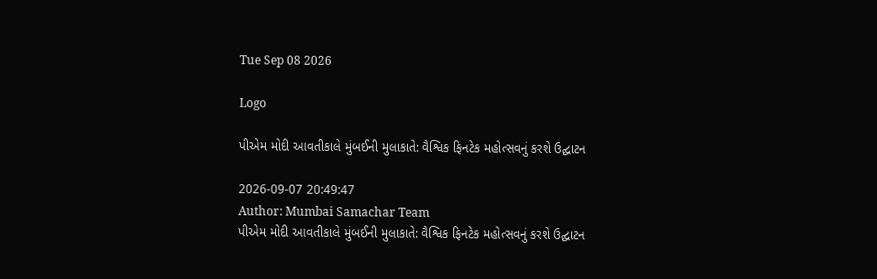Tue Sep 08 2026

Logo

પીએમ મોદી આવતીકાલે મુંબઈની મુલાકાતે: વૈશ્વિક ફિનટેક મહોત્સવનું કરશે ઉદ્ઘાટન

2026-09-07 20:49:47
Author: Mumbai Samachar Team
પીએમ મોદી આવતીકાલે મુંબઈની મુલાકાતે: વૈશ્વિક ફિનટેક મહોત્સવનું કરશે ઉદ્ઘાટન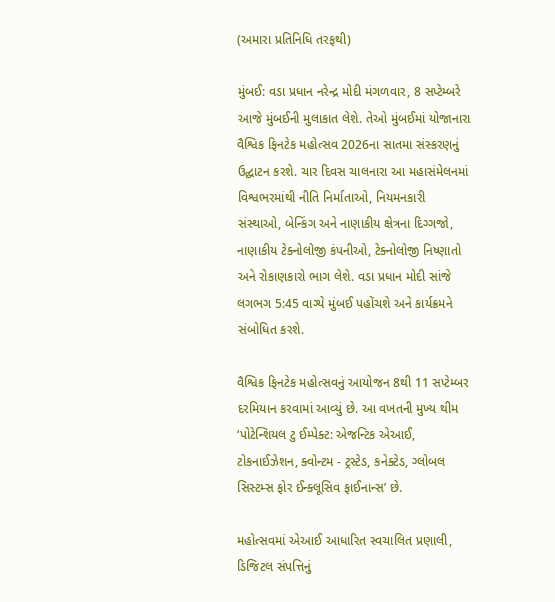(અમારા પ્રતિનિધિ તરફથી)

મુંબઈ: વડા પ્રધાન નરેન્દ્ર મોદી મંગળવાર, 8 સપ્ટેમ્બરે આજે મુંબઈની મુલાકાત લેશે. તેઓ મુંબઈમાં યોજાનારા વૈશ્વિક ફિનટેક મહોત્સવ 2026ના સાતમા સંસ્કરણનું ઉદ્ઘાટન કરશે. ચાર દિવસ ચાલનારા આ મહાસંમેલનમાં વિશ્વભરમાંથી નીતિ નિર્માતાઓ, નિયમનકારી સંસ્થાઓ, બેન્કિંગ અને નાણાકીય ક્ષેત્રના દિગ્ગજો, નાણાકીય ટેક્નોલોજી કંપનીઓ, ટેક્નોલોજી નિષ્ણાતો અને રોકાણકારો ભાગ લેશે. વડા પ્રધાન મોદી સાંજે લગભગ 5:45 વાગ્યે મુંબઈ પહોંચશે અને કાર્યક્રમને સંબોધિત કરશે.

વૈશ્વિક ફિનટેક મહોત્સવનું આયોજન 8થી 11 સપ્ટેમ્બર દરમિયાન કરવામાં આવ્યું છે. આ વખતની મુખ્ય થીમ ‘પોટેન્શિયલ ટુ ઈમ્પેક્ટ: એજન્ટિક એઆઈ, ટોકનાઈઝેશન, ક્વોન્ટમ - ટ્રસ્ટેડ, કનેક્ટેડ, ગ્લોબલ સિસ્ટમ્સ ફોર ઈન્ક્લૂસિવ ફાઈનાન્સ’ છે.

મહોત્સવમાં એઆઈ આધારિત સ્વચાલિત પ્રણાલી, ડિજિટલ સંપત્તિનું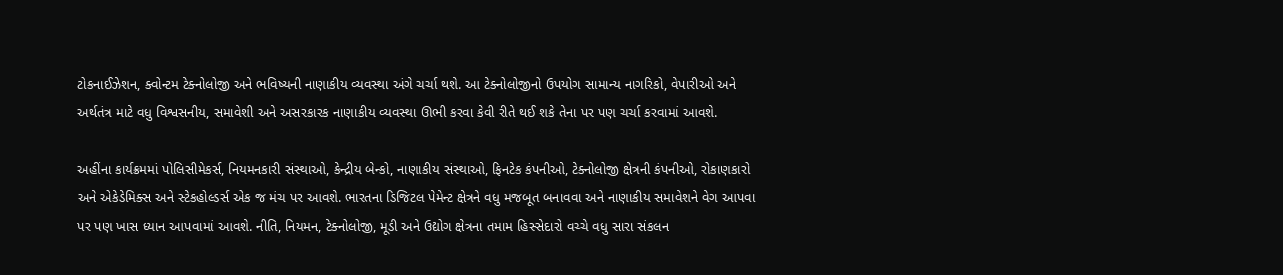ટોકનાઈઝેશન, ક્વોન્ટમ ટેક્નોલોજી અને ભવિષ્યની નાણાકીય વ્યવસ્થા અંગે ચર્ચા થશે. આ ટેક્નોલોજીનો ઉપયોગ સામાન્ય નાગરિકો, વેપારીઓ અને અર્થતંત્ર માટે વધુ વિશ્વસનીય, સમાવેશી અને અસરકારક નાણાકીય વ્યવસ્થા ઊભી કરવા કેવી રીતે થઈ શકે તેના પર પણ ચર્ચા કરવામાં આવશે.

અહીંના કાર્યક્રમમાં પોલિસીમેકર્સ, નિયમનકારી સંસ્થાઓ, કેન્દ્રીય બેન્કો, નાણાકીય સંસ્થાઓ, ફિનટેક કંપનીઓ, ટેક્નોલોજી ક્ષેત્રની કંપનીઓ, રોકાણકારો અને એકેડેમિક્સ અને સ્ટેકહોલ્ડર્સ એક જ મંચ પર આવશે. ભારતના ડિજિટલ પેમેન્ટ ક્ષેત્રને વધુ મજબૂત બનાવવા અને નાણાકીય સમાવેશને વેગ આપવા પર પણ ખાસ ધ્યાન આપવામાં આવશે. નીતિ, નિયમન, ટેક્નોલોજી, મૂડી અને ઉદ્યોગ ક્ષેત્રના તમામ હિસ્સેદારો વચ્ચે વધુ સારા સંકલન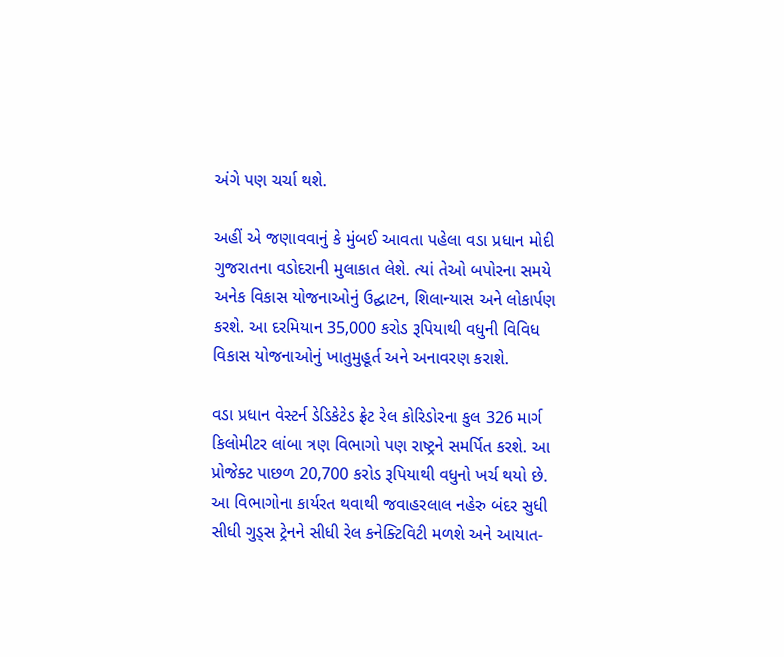અંગે પણ ચર્ચા થશે.

અહીં એ જણાવવાનું કે મુંબઈ આવતા પહેલા વડા પ્રધાન મોદી ગુજરાતના વડોદરાની મુલાકાત લેશે. ત્યાં તેઓ બપોરના સમયે અનેક વિકાસ યોજનાઓનું ઉદ્ઘાટન, શિલાન્યાસ અને લોકાર્પણ કરશે. આ દરમિયાન 35,000 કરોડ રૂપિયાથી વધુની વિવિધ વિકાસ યોજનાઓનું ખાતુમુહૂર્ત અને અનાવરણ કરાશે.

વડા પ્રધાન વેસ્ટર્ન ડેડિકેટેડ ફ્રેટ રેલ કોરિડોરના કુલ 326 માર્ગ કિલોમીટર લાંબા ત્રણ વિભાગો પણ રાષ્ટ્રને સમર્પિત કરશે. આ પ્રોજેક્ટ પાછળ 20,700 કરોડ રૂપિયાથી વધુનો ખર્ચ થયો છે. આ વિભાગોના કાર્યરત થવાથી જવાહરલાલ નહેરુ બંદર સુધી સીધી ગુડ્સ ટ્રેનને સીધી રેલ કનેક્ટિવિટી મળશે અને આયાત-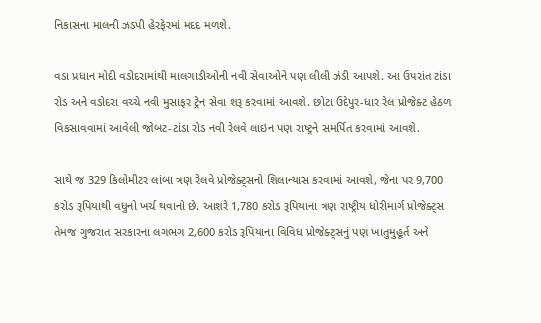નિકાસના માલની ઝડપી હેરફેરમાં મદદ મળશે.

વડા પ્રધાન મોદી વડોદરામાંથી માલગાડીઓની નવી સેવાઓને પણ લીલી ઝંડી આપશે. આ ઉપરાંત ટાંડા રોડ અને વડોદરા વચ્ચે નવી મુસાફર ટ્રેન સેવા શરૂ કરવામાં આવશે. છોટા ઉદેપુર-ધાર રેલ પ્રોજેક્ટ હેઠળ વિકસાવવામાં આવેલી જોબટ-ટાંડા રોડ નવી રેલવે લાઇન પણ રાષ્ટ્રને સમર્પિત કરવામાં આવશે.

સાથે જ 329 કિલોમીટર લાંબા ત્રણ રેલવે પ્રોજેક્ટ્સનો શિલાન્યાસ કરવામાં આવશે, જેના પર 9,700 કરોડ રૂપિયાથી વધુનો ખર્ચ થવાનો છે. આશરે 1,780 કરોડ રૂપિયાના ત્રણ રાષ્ટ્રીય ધોરીમાર્ગ પ્રોજેક્ટ્સ તેમજ ગુજરાત સરકારના લગભગ 2,600 કરોડ રૂપિયાના વિવિધ પ્રોજેક્ટ્સનું પણ ખાતુમુહૂર્ત અને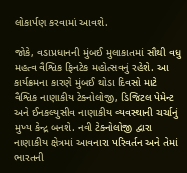લોકાર્પણ કરવામાં આવશે.

જોકે, વડાપ્રધાનની મુંબઈ મુલાકાતમાં સૌથી વધુ મહત્વ વૈશ્વિક ફિનટેક મહોત્સવનું રહેશે. આ કાર્યક્રમના કારણે મુંબઈ થોડા દિવસો માટે વૈશ્વિક નાણાકીય ટેક્નોલોજી, ડિજિટલ પેમેન્ટ અને ઈનકલ્યુસીવ નાણાકીય વ્યવસ્થાની ચર્ચાનું મુખ્ય કેન્દ્ર બનશે. નવી ટેક્નોલોજી દ્વારા નાણાકીય ક્ષેત્રમાં આવનારા પરિવર્તન અને તેમાં ભારતની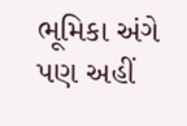ભૂમિકા અંગે પણ અહીં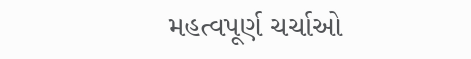મહત્વપૂર્ણ ચર્ચાઓ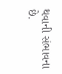થવાની સંભાવના છે.